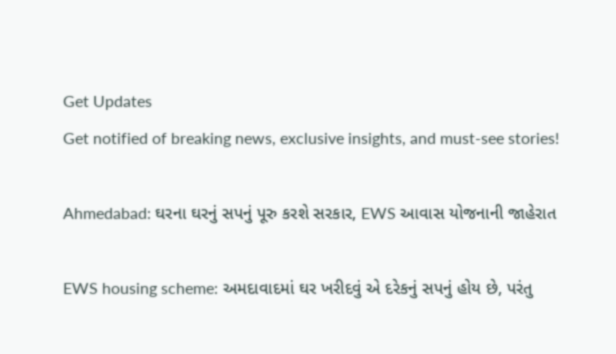Get Updates
Get notified of breaking news, exclusive insights, and must-see stories!

Ahmedabad: ઘરના ઘરનું સપનું પૂરુ કરશે સરકાર, EWS આવાસ યોજનાની જાહેરાત

EWS housing scheme: અમદાવાદમાં ઘર ખરીદવું એ દરેકનું સપનું હોય છે, પરંતુ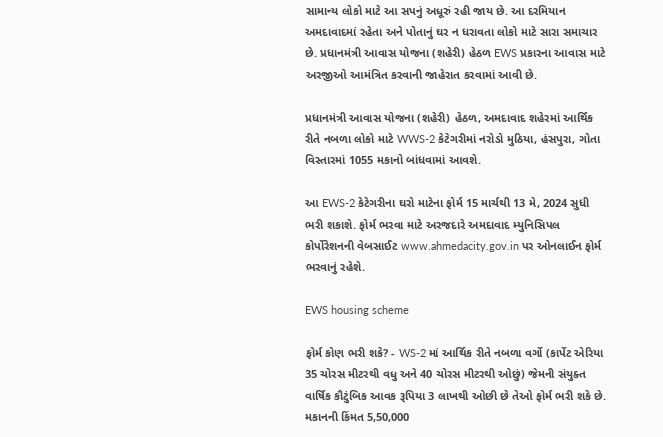સામાન્ય લોકો માટે આ સપનું અધૂરું રહી જાય છે. આ દરમિયાન અમદાવાદમાં રહેતા અને પોતાનું ઘર ન ધરાવતા લોકો માટે સારા સમાચાર છે. પ્રધાનમંત્રી આવાસ યોજના (શહેરી) હેઠળ EWS પ્રકારના આવાસ માટે અરજીઓ આમંત્રિત કરવાની જાહેરાત કરવામાં આવી છે.

પ્રધાનમંત્રી આવાસ યોજના (શહેરી) હેઠળ, અમદાવાદ શહેરમાં આર્થિક રીતે નબળા લોકો માટે WWS-2 કેટેગરીમાં નરોડો મુઠિયા, હંસપુરા, ગોતા વિસ્તારમાં 1055 મકાનો બાંધવામાં આવશે.

આ EWS-2 કેટેગરીના ઘરો માટેના ફોર્મ 15 માર્ચથી 13 મે, 2024 સુધી ભરી શકાશે. ફોર્મ ભરવા માટે અરજદારે અમદાવાદ મ્યુનિસિપલ કોર્પોરેશનની વેબસાઈટ www.ahmedacity.gov.in પર ઓનલાઈન ફોર્મ ભરવાનું રહેશે.

EWS housing scheme

ફોર્મ કોણ ભરી શકે? - WS-2 માં આર્થિક રીતે નબળા વર્ગો (કાર્પેટ એરિયા 35 ચોરસ મીટરથી વધુ અને 40 ચોરસ મીટરથી ઓછું) જેમની સંયુક્ત વાર્ષિક કૌટુંબિક આવક રૂપિયા 3 લાખથી ઓછી છે તેઓ ફોર્મ ભરી શકે છે. મકાનની કિંમત 5,50,000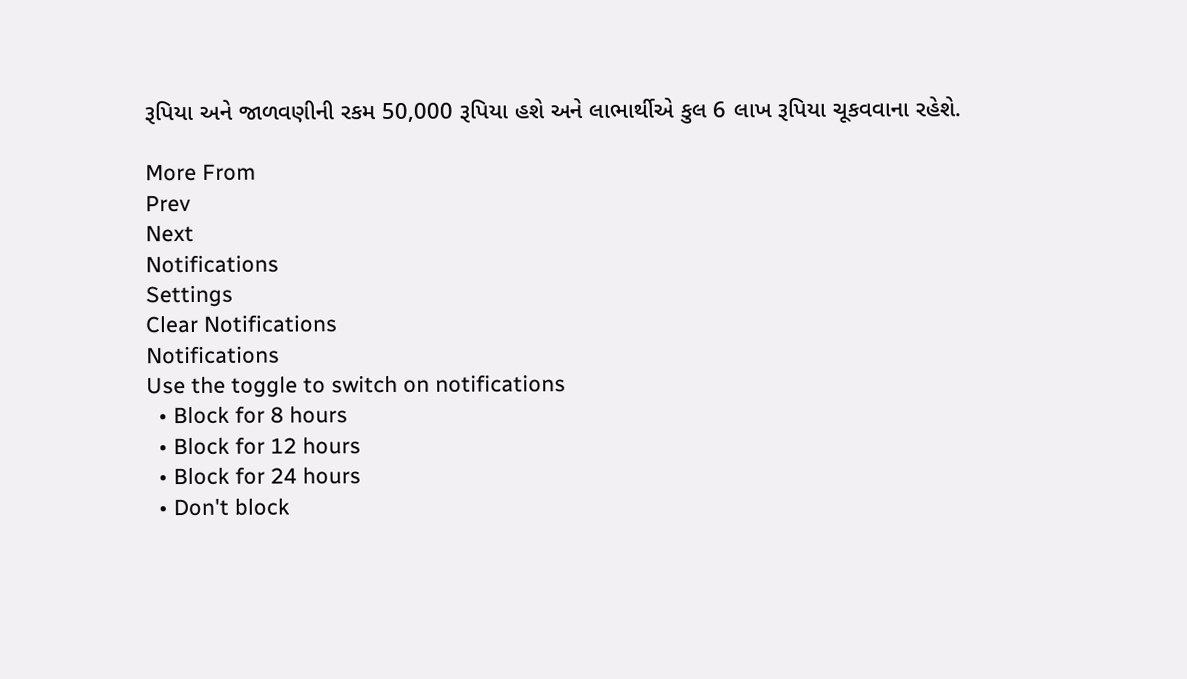રૂપિયા અને જાળવણીની રકમ 50,000 રૂપિયા હશે અને લાભાર્થીએ કુલ 6 લાખ રૂપિયા ચૂકવવાના રહેશે.

More From
Prev
Next
Notifications
Settings
Clear Notifications
Notifications
Use the toggle to switch on notifications
  • Block for 8 hours
  • Block for 12 hours
  • Block for 24 hours
  • Don't block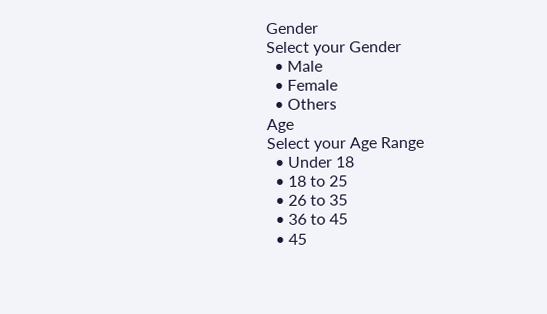Gender
Select your Gender
  • Male
  • Female
  • Others
Age
Select your Age Range
  • Under 18
  • 18 to 25
  • 26 to 35
  • 36 to 45
  • 45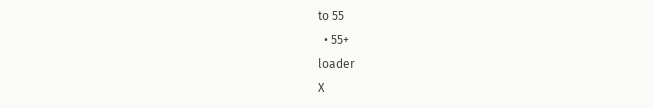to 55
  • 55+
loader
X